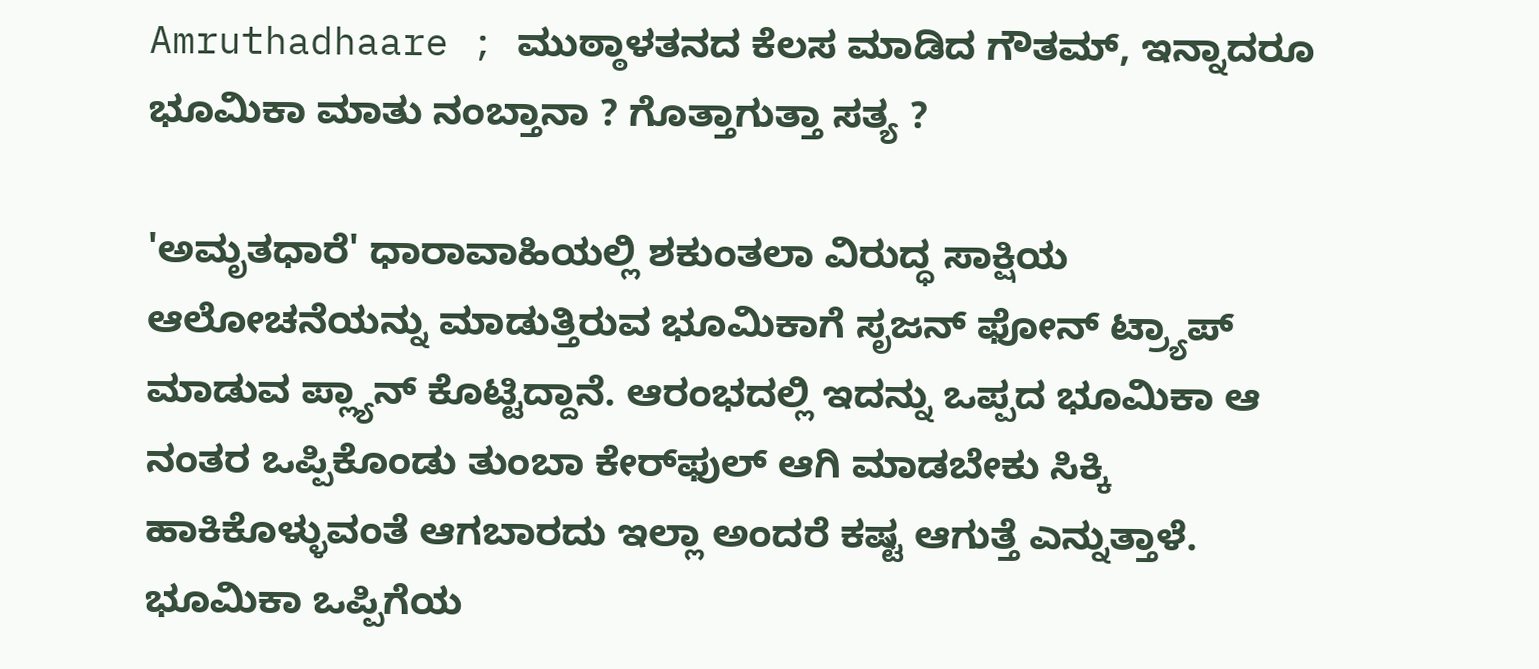Amruthadhaare ; ಮುಠ್ಠಾಳತನದ ಕೆಲಸ ಮಾಡಿದ ಗೌತಮ್, ಇನ್ನಾದರೂ ಭೂಮಿಕಾ ಮಾತು ನಂಬ್ತಾನಾ ? ಗೊತ್ತಾಗುತ್ತಾ ಸತ್ಯ ?

'ಅಮೃತಧಾರೆ' ಧಾರಾವಾಹಿಯಲ್ಲಿ ಶಕುಂತಲಾ ವಿರುದ್ಧ ಸಾಕ್ಷಿಯ ಆಲೋಚನೆಯನ್ನು ಮಾಡುತ್ತಿರುವ ಭೂಮಿಕಾಗೆ ಸೃಜನ್ ಫೋನ್ ಟ್ರ್ಯಾಪ್ ಮಾಡುವ ಪ್ಲ್ಯಾನ್ ಕೊಟ್ಟಿದ್ದಾನೆ. ಆರಂಭದಲ್ಲಿ ಇದನ್ನು ಒಪ್ಪದ ಭೂಮಿಕಾ ಆ ನಂತರ ಒಪ್ಪಿಕೊಂಡು ತುಂಬಾ ಕೇರ್‌ಫುಲ್ ಆಗಿ ಮಾಡಬೇಕು ಸಿಕ್ಕಿ ಹಾಕಿಕೊಳ್ಳುವಂತೆ ಆಗಬಾರದು ಇಲ್ಲಾ ಅಂದರೆ ಕಷ್ಟ ಆಗುತ್ತೆ ಎನ್ನುತ್ತಾಳೆ. ಭೂಮಿಕಾ ಒಪ್ಪಿಗೆಯ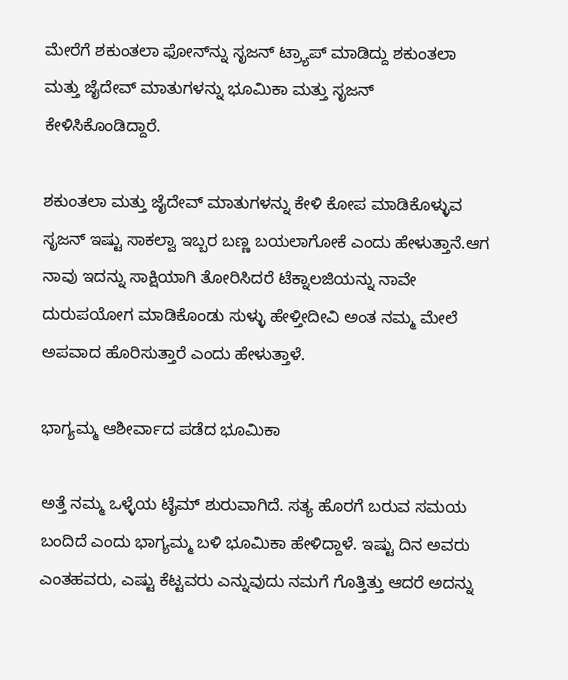ಮೇರೆಗೆ ಶಕುಂತಲಾ ಫೋನ್‌ನ್ನು ಸೃಜನ್ ಟ್ರ್ಯಾಪ್ ಮಾಡಿದ್ದು ಶಕುಂತಲಾ ಮತ್ತು ಜೈದೇವ್ ಮಾತುಗಳನ್ನು ಭೂಮಿಕಾ ಮತ್ತು ಸೃಜನ್ ಕೇಳಿಸಿಕೊಂಡಿದ್ದಾರೆ.

ಶಕುಂತಲಾ ಮತ್ತು ಜೈದೇವ್ ಮಾತುಗಳನ್ನು ಕೇಳಿ ಕೋಪ ಮಾಡಿಕೊಳ್ಳುವ ಸೃಜನ್ ಇಷ್ಟು ಸಾಕಲ್ವಾ ಇಬ್ಬರ ಬಣ್ಣ ಬಯಲಾಗೋಕೆ ಎಂದು ಹೇಳುತ್ತಾನೆ.ಆಗ ನಾವು ಇದನ್ನು ಸಾಕ್ಷಿಯಾಗಿ ತೋರಿಸಿದರೆ ಟೆಕ್ನಾಲಜಿಯನ್ನು ನಾವೇ ದುರುಪಯೋಗ ಮಾಡಿಕೊಂಡು ಸುಳ್ಳು ಹೇಳ್ತೀದೀವಿ ಅಂತ ನಮ್ಮ ಮೇಲೆ ಅಪವಾದ ಹೊರಿಸುತ್ತಾರೆ ಎಂದು ಹೇಳುತ್ತಾಳೆ.

ಭಾಗ್ಯಮ್ಮ ಆಶೀರ್ವಾದ ಪಡೆದ ಭೂಮಿಕಾ

ಅತ್ತೆ ನಮ್ಮ ಒಳ್ಳೆಯ ಟೈಮ್ ಶುರುವಾಗಿದೆ. ಸತ್ಯ ಹೊರಗೆ ಬರುವ ಸಮಯ ಬಂದಿದೆ ಎಂದು ಭಾಗ್ಯಮ್ಮ ಬಳಿ ಭೂಮಿಕಾ ಹೇಳಿದ್ದಾಳೆ. ಇಷ್ಟು ದಿನ ಅವರು ಎಂತಹವರು, ಎಷ್ಟು ಕೆಟ್ಟವರು ಎನ್ನುವುದು ನಮಗೆ ಗೊತ್ತಿತ್ತು ಆದರೆ ಅದನ್ನು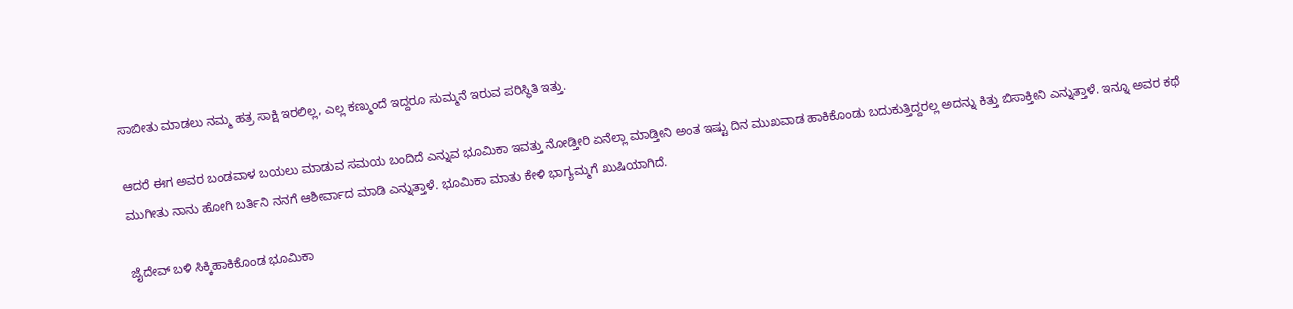ಸಾಬೀತು ಮಾಡಲು ನಮ್ಮ ಹತ್ರ ಸಾಕ್ಷಿ ಇರಲಿಲ್ಲ, ಎಲ್ಲ ಕಣ್ಮುಂದೆ ಇದ್ದರೂ ಸುಮ್ಮನೆ ಇರುವ ಪರಿಸ್ಥಿತಿ ಇತ್ತು.

ಆದರೆ ಈಗ ಅವರ ಬಂಡವಾಳ ಬಯಲು ಮಾಡುವ ಸಮಯ ಬಂದಿದೆ ಎನ್ನುವ ಭೂಮಿಕಾ ಇವತ್ತು ನೋಡ್ತೀರಿ ಏನೆಲ್ಲಾ ಮಾಡ್ತೀನಿ ಅಂತ ಇಷ್ಟು ದಿನ ಮುಖವಾಡ ಹಾಕಿಕೊಂಡು ಬದುಕುತ್ತಿದ್ದರಲ್ಲ ಅದನ್ನು ಕಿತ್ತು ಬಿಸಾಕ್ತೀನಿ ಎನ್ನುತ್ತಾಳೆ. ಇನ್ನೂ ಅವರ ಕಥೆ ಮುಗೀತು ನಾನು ಹೋಗಿ ಬರ್ತಿನಿ ನನಗೆ ಆಶೀರ್ವಾದ ಮಾಡಿ ಎನ್ನುತ್ತಾಳೆ. ಭೂಮಿಕಾ ಮಾತು ಕೇಳಿ ಭಾಗ್ಯಮ್ಮಗೆ ಖುಷಿಯಾಗಿದೆ.

ಜೈದೇವ್ ಬಳಿ ಸಿಕ್ಕಿಹಾಕಿಕೊಂಡ ಭೂಮಿಕಾ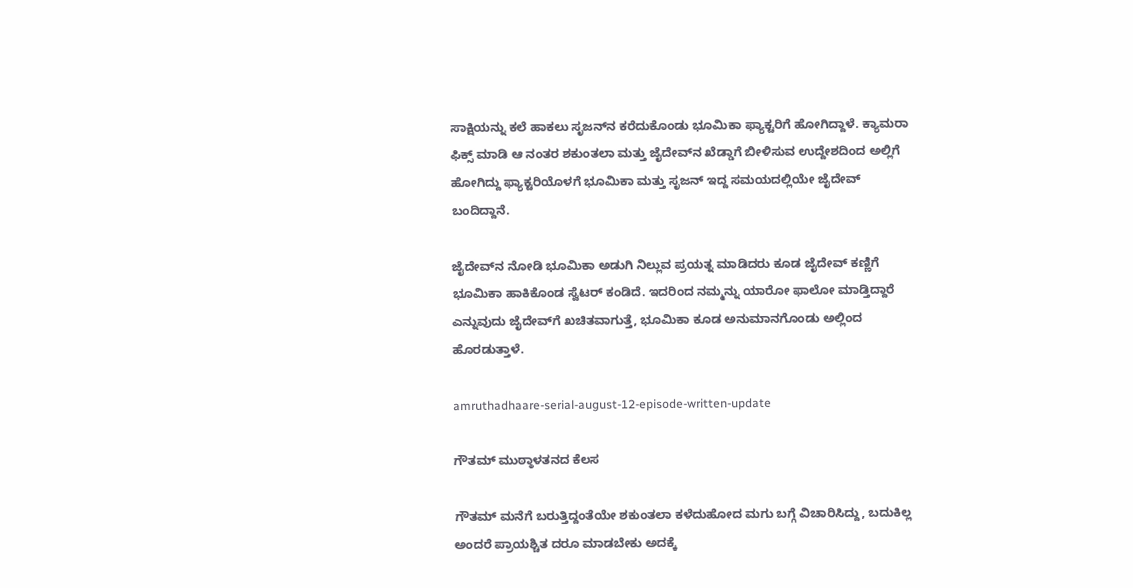ಸಾಕ್ಷಿಯನ್ನು ಕಲೆ ಹಾಕಲು ಸೃಜನ್‌ನ ಕರೆದುಕೊಂಡು ಭೂಮಿಕಾ ಫ್ಯಾಕ್ಟರಿಗೆ ಹೋಗಿದ್ದಾಳೆ. ಕ್ಯಾಮರಾ ಫಿಕ್ಸ್ ಮಾಡಿ ಆ ನಂತರ ಶಕುಂತಲಾ ಮತ್ತು ಜೈದೇವ್‌ನ ಖೆಡ್ಡಾಗೆ ಬೀಳಿಸುವ ಉದ್ದೇಶದಿಂದ ಅಲ್ಲಿಗೆ ಹೋಗಿದ್ದು ಫ್ಯಾಕ್ಟರಿಯೊಳಗೆ ಭೂಮಿಕಾ ಮತ್ತು ಸೃಜನ್ ಇದ್ದ ಸಮಯದಲ್ಲಿಯೇ ಜೈದೇವ್ ಬಂದಿದ್ದಾನೆ.

ಜೈದೇವ್‌ನ ನೋಡಿ ಭೂಮಿಕಾ ಅಡುಗಿ ನಿಲ್ಲುವ ಪ್ರಯತ್ನ ಮಾಡಿದರು ಕೂಡ ಜೈದೇವ್ ಕಣ್ಣಿಗೆ ಭೂಮಿಕಾ ಹಾಕಿಕೊಂಡ ಸ್ವೆಟರ್ ಕಂಡಿದೆ. ಇದರಿಂದ ನಮ್ಮನ್ನು ಯಾರೋ ಫಾಲೋ ಮಾಡ್ತಿದ್ದಾರೆ ಎನ್ನುವುದು ಜೈದೇವ್‌ಗೆ ಖಚಿತವಾಗುತ್ತೆ, ಭೂಮಿಕಾ ಕೂಡ ಅನುಮಾನಗೊಂಡು ಅಲ್ಲಿಂದ ಹೊರಡುತ್ತಾಳೆ.

amruthadhaare-serial-august-12-episode-written-update

ಗೌತಮ್ ಮುಠ್ಠಾಳತನದ ಕೆಲಸ

ಗೌತಮ್ ಮನೆಗೆ ಬರುತ್ತಿದ್ದಂತೆಯೇ ಶಕುಂತಲಾ ಕಳೆದುಹೋದ ಮಗು ಬಗ್ಗೆ ವಿಚಾರಿಸಿದ್ದು, ಬದುಕಿಲ್ಲ ಅಂದರೆ ಪ್ರಾಯಶ್ಚಿತ ದರೂ ಮಾಡಬೇಕು ಅದಕ್ಕೆ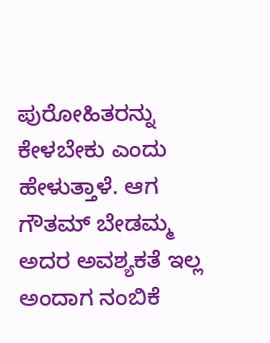ಪುರೋಹಿತರನ್ನು ಕೇಳಬೇಕು ಎಂದು ಹೇಳುತ್ತಾಳೆ. ಆಗ ಗೌತಮ್ ಬೇಡಮ್ಮ ಅದರ ಅವಶ್ಯಕತೆ ಇಲ್ಲ ಅಂದಾಗ ನಂಬಿಕೆ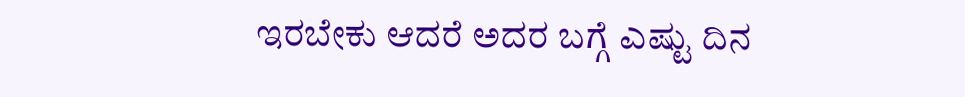ಇರಬೇಕು ಆದರೆ ಅದರ ಬಗ್ಗೆ ಎಷ್ಟು ದಿನ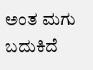ಅಂತ ಮಗು ಬದುಕಿದೆ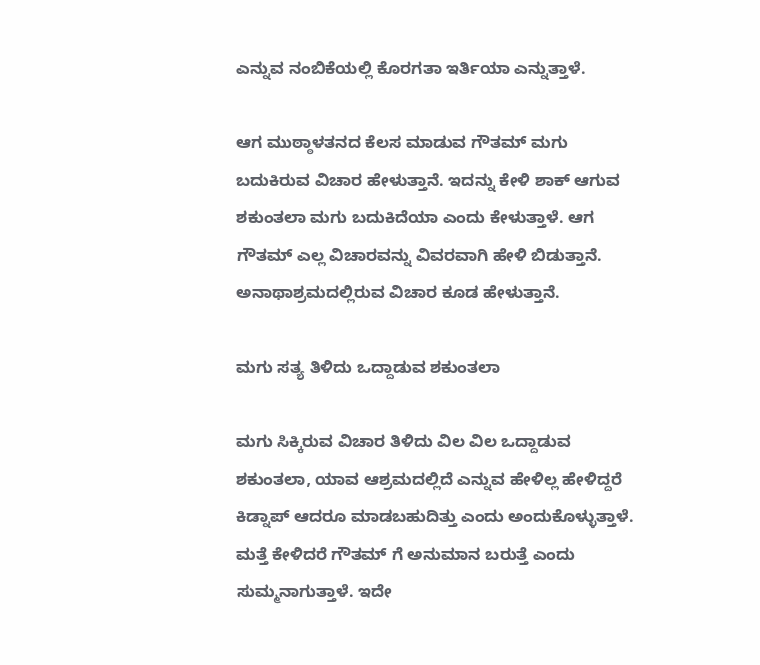ಎನ್ನುವ ನಂಬಿಕೆಯಲ್ಲಿ ಕೊರಗತಾ ಇರ್ತಿಯಾ ಎನ್ನುತ್ತಾಳೆ.

ಆಗ ಮುಠ್ಠಾಳತನದ ಕೆಲಸ ಮಾಡುವ ಗೌತಮ್ ಮಗು ಬದುಕಿರುವ ವಿಚಾರ ಹೇಳುತ್ತಾನೆ. ಇದನ್ನು ಕೇಳಿ ಶಾಕ್ ಆಗುವ ಶಕುಂತಲಾ ಮಗು ಬದುಕಿದೆಯಾ ಎಂದು ಕೇಳುತ್ತಾಳೆ. ಆಗ ಗೌತಮ್ ಎಲ್ಲ ವಿಚಾರವನ್ನು ವಿವರವಾಗಿ ಹೇಳಿ ಬಿಡುತ್ತಾನೆ. ಅನಾಥಾಶ್ರಮದಲ್ಲಿರುವ ವಿಚಾರ ಕೂಡ ಹೇಳುತ್ತಾನೆ.

ಮಗು ಸತ್ಯ ತಿಳಿದು ಒದ್ದಾಡುವ ಶಕುಂತಲಾ

ಮಗು ಸಿಕ್ಕಿರುವ ವಿಚಾರ ತಿಳಿದು ವಿಲ ವಿಲ ಒದ್ದಾಡುವ ಶಕುಂತಲಾ, ಯಾವ ಆಶ್ರಮದಲ್ಲಿದೆ ಎನ್ನುವ ಹೇಳಿಲ್ಲ ಹೇಳಿದ್ದರೆ ಕಿಡ್ನಾಪ್ ಆದರೂ ಮಾಡಬಹುದಿತ್ತು ಎಂದು ಅಂದುಕೊಳ್ಳುತ್ತಾಳೆ. ಮತ್ತೆ ಕೇಳಿದರೆ ಗೌತಮ್ ಗೆ ಅನುಮಾನ ಬರುತ್ತೆ ಎಂದು ಸುಮ್ಮನಾಗುತ್ತಾಳೆ. ಇದೇ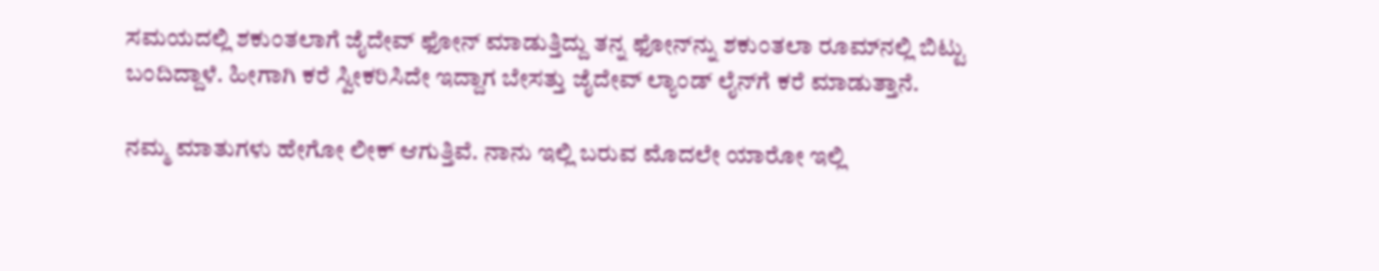ಸಮಯದಲ್ಲಿ ಶಕುಂತಲಾಗೆ ಜೈದೇವ್ ಫೋನ್ ಮಾಡುತ್ತಿದ್ದು ತನ್ನ ಫೋನ್‌ನ್ನು ಶಕುಂತಲಾ ರೂಮ್‌ನಲ್ಲಿ ಬಿಟ್ಟು ಬಂದಿದ್ದಾಳೆ. ಹೀಗಾಗಿ ಕರೆ ಸ್ವೀಕರಿಸಿದೇ ಇದ್ದಾಗ ಬೇಸತ್ತು ಜೈದೇವ್ ಲ್ಯಾಂಡ್‌ ಲೈನ್‌ಗೆ ಕರೆ ಮಾಡುತ್ತಾನೆ.

ನಮ್ಮ ಮಾತುಗಳು ಹೇಗೋ ಲೀಕ್ ಆಗುತ್ತಿವೆ. ನಾನು ಇಲ್ಲಿ ಬರುವ ಮೊದಲೇ ಯಾರೋ ಇಲ್ಲಿ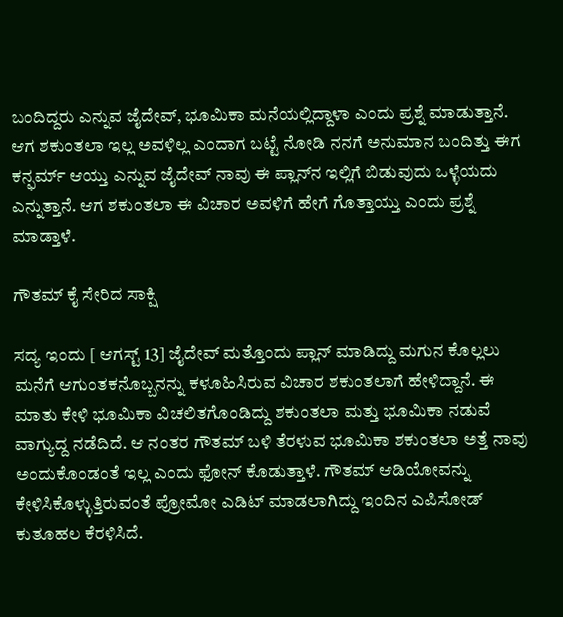ಬಂದಿದ್ದರು ಎನ್ನುವ ಜೈದೇವ್, ಭೂಮಿಕಾ ಮನೆಯಲ್ಲಿದ್ದಾಳಾ ಎಂದು ಪ್ರಶ್ನೆ ಮಾಡುತ್ತಾನೆ. ಆಗ ಶಕುಂತಲಾ ಇಲ್ಲ ಅವಳಿಲ್ಲ ಎಂದಾಗ ಬಟ್ಟೆ ನೋಡಿ ನನಗೆ ಅನುಮಾನ ಬಂದಿತ್ತು ಈಗ ಕನ್ಫರ್ಮ್ ಆಯ್ತು ಎನ್ನುವ ಜೈದೇವ್ ನಾವು ಈ ಪ್ಲಾನ್‌ನ ಇಲ್ಲಿಗೆ ಬಿಡುವುದು ಒಳ್ಳೆಯದು ಎನ್ನುತ್ತಾನೆ. ಆಗ ಶಕುಂತಲಾ ಈ ವಿಚಾರ ಅವಳಿಗೆ ಹೇಗೆ ಗೊತ್ತಾಯ್ತು ಎಂದು ಪ್ರಶ್ನೆ ಮಾಡ್ತಾಳೆ.

ಗೌತಮ್ ಕೈ ಸೇರಿದ ಸಾಕ್ಷಿ

ಸದ್ಯ ಇಂದು [ ಆಗಸ್ಟ್ 13] ಜೈದೇವ್ ಮತ್ತೊಂದು ಪ್ಲಾನ್ ಮಾಡಿದ್ದು ಮಗುನ ಕೊಲ್ಲಲು ಮನೆಗೆ ಆಗುಂತಕನೊಬ್ಬನನ್ನು ಕಳೂಹಿಸಿರುವ ವಿಚಾರ ಶಕುಂತಲಾಗೆ ಹೇಳಿದ್ದಾನೆ. ಈ ಮಾತು ಕೇಳಿ ಭೂಮಿಕಾ ವಿಚಲಿತಗೊಂಡಿದ್ದು ಶಕುಂತಲಾ ಮತ್ತು ಭೂಮಿಕಾ ನಡುವೆ ವಾಗ್ಯುದ್ದ ನಡೆದಿದೆ. ಆ ನಂತರ ಗೌತಮ್ ಬಳಿ ತೆರಳುವ ಭೂಮಿಕಾ ಶಕುಂತಲಾ ಅತ್ತೆ ನಾವು ಅಂದುಕೊಂಡಂತೆ ಇಲ್ಲ ಎಂದು ಫೋನ್ ಕೊಡುತ್ತಾಳೆ. ಗೌತಮ್ ಆಡಿಯೋವನ್ನು ಕೇಳಿಸಿಕೊಳ್ಳುತ್ತಿರುವಂತೆ ಪ್ರೋಮೋ ಎಡಿಟ್ ಮಾಡಲಾಗಿದ್ದು ಇಂದಿನ ಎಪಿಸೋಡ್ ಕುತೂಹಲ ಕೆರಳಿಸಿದೆ.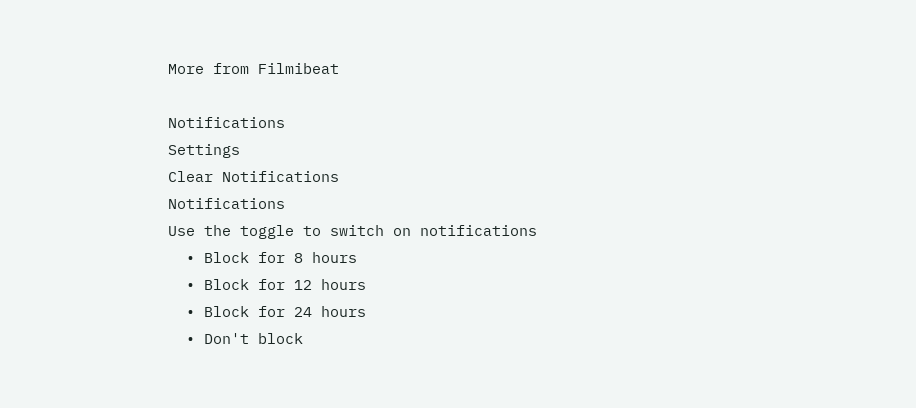More from Filmibeat

Notifications
Settings
Clear Notifications
Notifications
Use the toggle to switch on notifications
  • Block for 8 hours
  • Block for 12 hours
  • Block for 24 hours
  • Don't block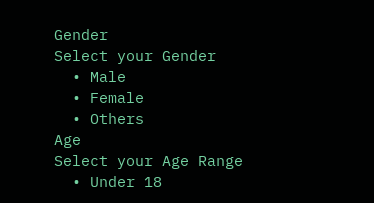Gender
Select your Gender
  • Male
  • Female
  • Others
Age
Select your Age Range
  • Under 18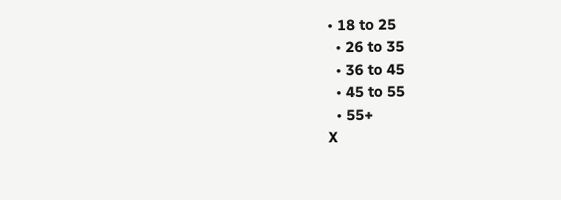• 18 to 25
  • 26 to 35
  • 36 to 45
  • 45 to 55
  • 55+
X